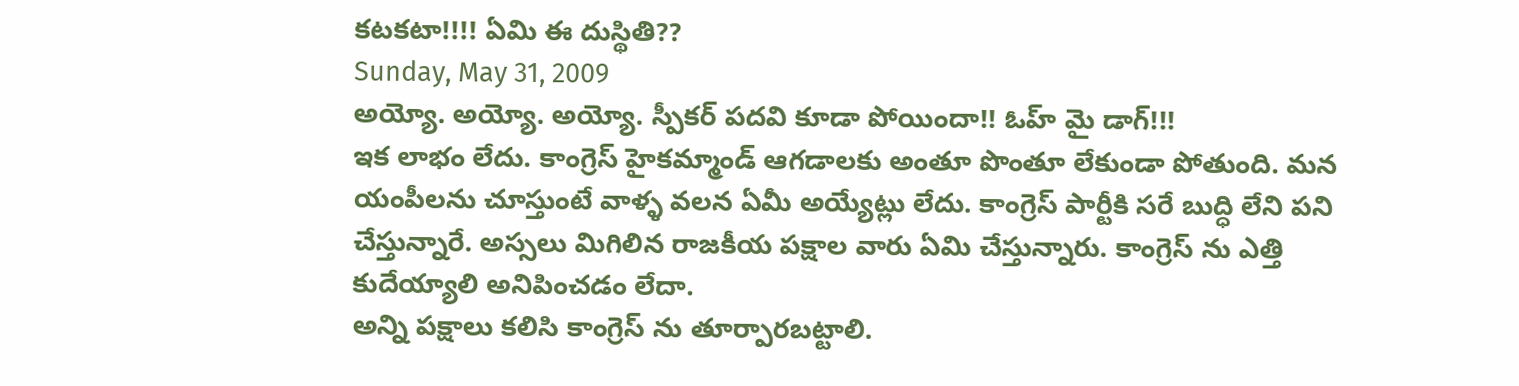కటకటా!!!! ఏమి ఈ దుస్థితి??
Sunday, May 31, 2009
అయ్యో. అయ్యో. అయ్యో. స్పీకర్ పదవి కూడా పోయిందా!! ఓహ్ మై డాగ్!!!
ఇక లాభం లేదు. కాంగ్రెస్ హైకమ్మాండ్ ఆగడాలకు అంతూ పొంతూ లేకుండా పోతుంది. మన యంపీలను చూస్తుంటే వాళ్ళ వలన ఏమీ అయ్యేట్లు లేదు. కాంగ్రెస్ పార్టీకి సరే బుద్ధి లేని పని చేస్తున్నారే. అస్సలు మిగిలిన రాజకీయ పక్షాల వారు ఏమి చేస్తున్నారు. కాంగ్రెస్ ను ఎత్తి కుదేయ్యాలి అనిపించడం లేదా.
అన్ని పక్షాలు కలిసి కాంగ్రెస్ ను తూర్పారబట్టాలి.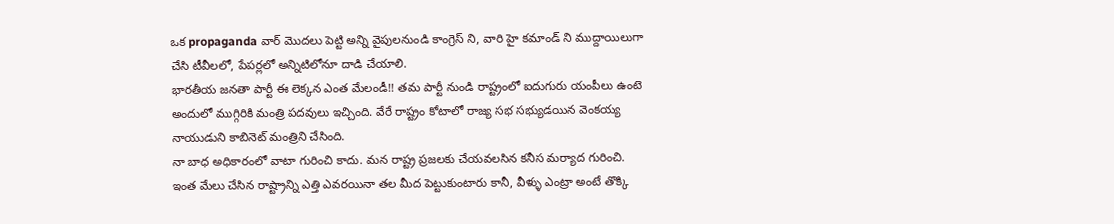ఒక propaganda వార్ మొదలు పెట్టి అన్ని వైపులనుండి కాంగ్రెస్ ని, వారి హై కమాండ్ ని ముద్దాయిలుగా చేసి టీవీలలో, పేపర్లలో అన్నిటిలోనూ దాడి చేయాలి.
భారతీయ జనతా పార్టీ ఈ లెక్కన ఎంత మేలండీ!! తమ పార్టీ నుండి రాష్ట్రంలో ఐదుగురు యంపీలు ఉంటె అందులో ముగ్గిరికి మంత్రి పదవులు ఇచ్చింది. వేరే రాష్ట్రం కోటాలో రాజ్య సభ సభ్యుడయిన వెంకయ్య నాయుడుని కాబినెట్ మంత్రిని చేసింది.
నా బాధ అధికారంలో వాటా గురించి కాదు. మన రాష్ట్ర ప్రజలకు చేయవలసిన కనీస మర్యాద గురించి. ఇంత మేలు చేసిన రాష్ట్రాన్ని ఎత్తి ఎవరయినా తల మీద పెట్టుకుంటారు కానీ, వీళ్ళు ఎంట్రా అంటే తొక్కి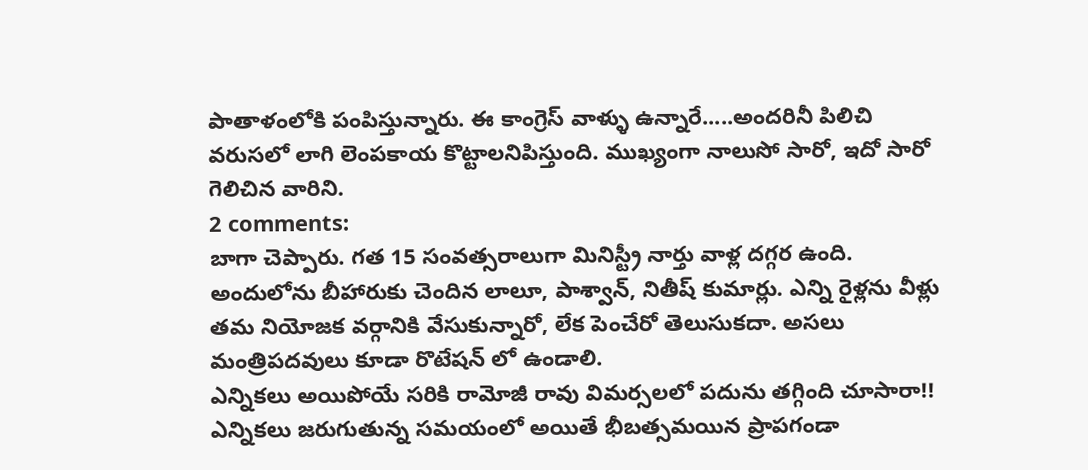పాతాళంలోకి పంపిస్తున్నారు. ఈ కాంగ్రెస్ వాళ్ళు ఉన్నారే.....అందరినీ పిలిచి వరుసలో లాగి లెంపకాయ కొట్టాలనిపిస్తుంది. ముఖ్యంగా నాలుసో సారో, ఇదో సారో గెలిచిన వారిని.
2 comments:
బాగా చెప్పారు. గత 15 సంవత్సరాలుగా మినిస్ట్రీ నార్తు వాళ్ల దగ్గర ఉంది. అందులోను బీహారుకు చెందిన లాలూ, పాశ్వాన్, నితీష్ కుమార్లు. ఎన్ని రైళ్లను వీళ్లు తమ నియోజక వర్గానికి వేసుకున్నారో, లేక పెంచేరో తెలుసుకదా. అసలు మంత్రిపదవులు కూడా రొటేషన్ లో ఉండాలి.
ఎన్నికలు అయిపోయే సరికి రామోజీ రావు విమర్సలలో పదును తగ్గింది చూసారా!! ఎన్నికలు జరుగుతున్న సమయంలో అయితే భీబత్సమయిన ప్రాపగండా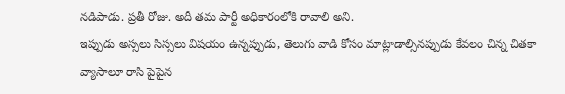నడిపాడు. ప్రతీ రోజు. అదీ తమ పార్టీ అధికారంలోకి రావాలి అని.
ఇప్పుడు అస్సలు సిస్సలు విషయం ఉన్నప్పుడు, తెలుగు వాడి కోసం మాట్లాడాల్సినప్పుడు కేవలం చిన్న చితకా వ్యాసాలూ రాసి పైపైన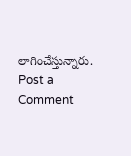లాగించేస్తున్నారు.
Post a Comment